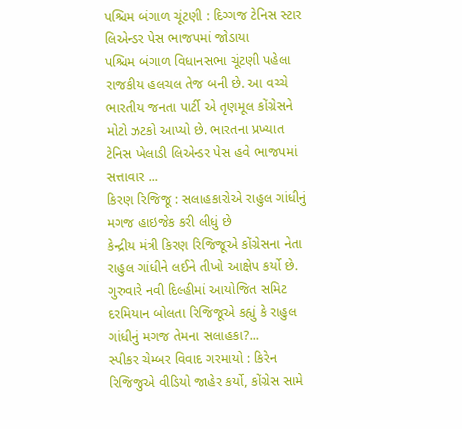પશ્ચિમ બંગાળ ચૂંટણી : દિગ્ગજ ટેનિસ સ્ટાર લિએન્ડર પેસ ભાજપમાં જોડાયા
પશ્ચિમ બંગાળ વિધાનસભા ચૂંટણી પહેલા રાજકીય હલચલ તેજ બની છે. આ વચ્ચે ભારતીય જનતા પાર્ટી એ તૃણમૂલ કોંગ્રેસને મોટો ઝટકો આપ્યો છે. ભારતના પ્રખ્યાત ટેનિસ ખેલાડી લિએન્ડર પેસ હવે ભાજપમાં સત્તાવાર ...
કિરણ રિજિજૂ : સલાહકારોએ રાહુલ ગાંધીનું મગજ હાઇજેક કરી લીધું છે
કેન્દ્રીય મંત્રી કિરણ રિજિજૂએ કોંગ્રેસના નેતા રાહુલ ગાંધીને લઈને તીખો આક્ષેપ કર્યો છે. ગુરુવારે નવી દિલ્હીમાં આયોજિત સમિટ દરમિયાન બોલતા રિજિજૂએ કહ્યું કે રાહુલ ગાંધીનું મગજ તેમના સલાહકા?...
સ્પીકર ચેમ્બર વિવાદ ગરમાયો : કિરેન રિજિજુએ વીડિયો જાહેર કર્યો, કોંગ્રેસ સામે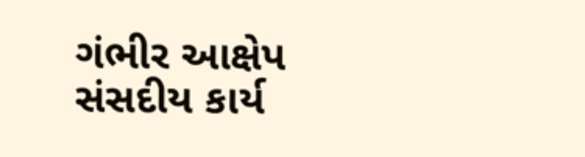ગંભીર આક્ષેપ
સંસદીય કાર્ય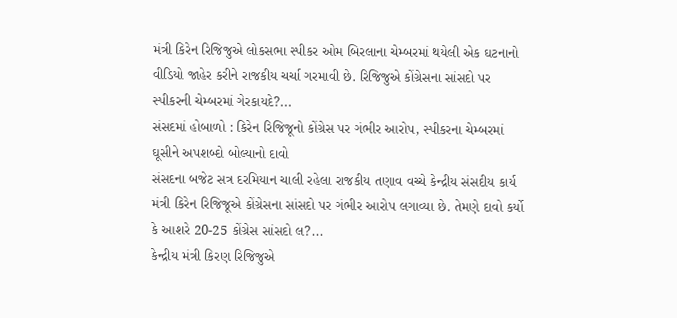મંત્રી કિરેન રિજિજુએ લોકસભા સ્પીકર ઓમ બિરલાના ચેમ્બરમાં થયેલી એક ઘટનાનો વીડિયો જાહેર કરીને રાજકીય ચર્ચા ગરમાવી છે. રિજિજુએ કોંગ્રેસના સાંસદો પર સ્પીકરની ચેમ્બરમાં ગેરકાયદે?...
સંસદમાં હોબાળો : કિરેન રિજિજૂનો કોંગ્રેસ પર ગંભીર આરોપ, સ્પીકરના ચેમ્બરમાં ઘૂસીને અપશબ્દો બોલ્યાનો દાવો
સંસદના બજેટ સત્ર દરમિયાન ચાલી રહેલા રાજકીય તણાવ વચ્ચે કેન્દ્રીય સંસદીય કાર્ય મંત્રી કિરેન રિજિજૂએ કોંગ્રેસના સાંસદો પર ગંભીર આરોપ લગાવ્યા છે. તેમણે દાવો કર્યો કે આશરે 20-25 કોંગ્રેસ સાંસદો લ?...
કેન્દ્રીય મંત્રી કિરણ રિજિજુએ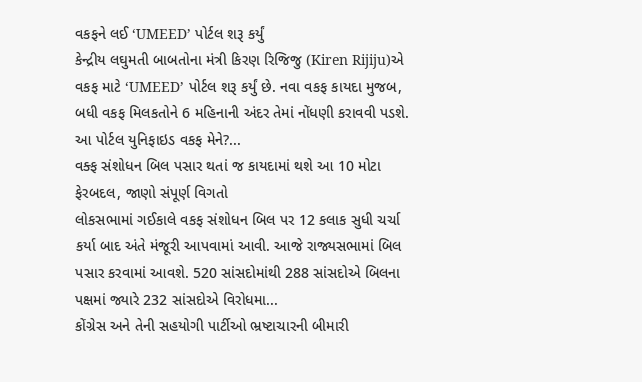વકફને લઈ ‘UMEED’ પોર્ટલ શરૂ કર્યું
કેન્દ્રીય લઘુમતી બાબતોના મંત્રી કિરણ રિજિજુ (Kiren Rijiju)એ વકફ માટે ‘UMEED’ પોર્ટલ શરૂ કર્યું છે. નવા વકફ કાયદા મુજબ, બધી વકફ મિલકતોને 6 મહિનાની અંદર તેમાં નોંધણી કરાવવી પડશે. આ પોર્ટલ યુનિફાઇડ વકફ મેને?...
વક્ફ સંશોધન બિલ પસાર થતાં જ કાયદામાં થશે આ 10 મોટા ફેરબદલ, જાણો સંપૂર્ણ વિગતો
લોકસભામાં ગઈકાલે વકફ સંશોધન બિલ પર 12 કલાક સુધી ચર્ચા કર્યા બાદ અંતે મંજૂરી આપવામાં આવી. આજે રાજ્યસભામાં બિલ પસાર કરવામાં આવશે. 520 સાંસદોમાંથી 288 સાંસદોએ બિલના પક્ષમાં જ્યારે 232 સાંસદોએ વિરોધમા...
કોંગ્રેસ અને તેની સહયોગી પાર્ટીઓ ભ્રષ્ટાચારની બીમારી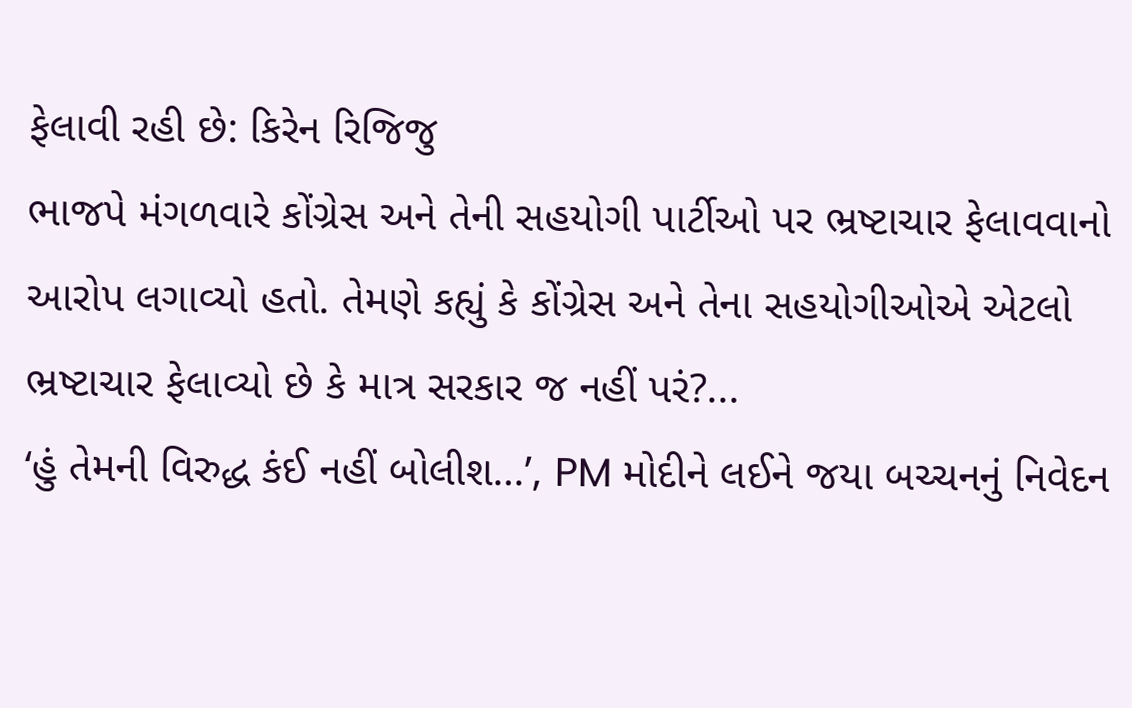ફેલાવી રહી છે: કિરેન રિજિજુ
ભાજપે મંગળવારે કોંગ્રેસ અને તેની સહયોગી પાર્ટીઓ પર ભ્રષ્ટાચાર ફેલાવવાનો આરોપ લગાવ્યો હતો. તેમણે કહ્યું કે કોંગ્રેસ અને તેના સહયોગીઓએ એટલો ભ્રષ્ટાચાર ફેલાવ્યો છે કે માત્ર સરકાર જ નહીં પરં?...
‘હું તેમની વિરુદ્ધ કંઈ નહીં બોલીશ…’, PM મોદીને લઈને જયા બચ્ચનનું નિવેદન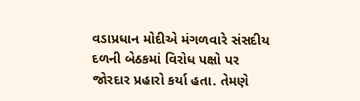વડાપ્રધાન મોદીએ મંગળવારે સંસદીય દળની બેઠકમાં વિરોધ પક્ષો પર જોરદાર પ્રહારો કર્યા હતા. તેમણે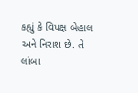કહ્યું કે વિપક્ષ બેહાલ અને નિરાશ છે. તે લાંબા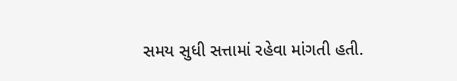સમય સુધી સત્તામાં રહેવા માંગતી હતી.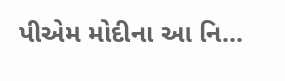પીએમ મોદીના આ નિ...